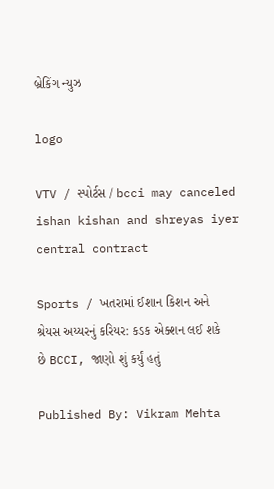બ્રેકિંગ ન્યુઝ

logo

VTV / સ્પોર્ટસ / bcci may canceled ishan kishan and shreyas iyer central contract

Sports / ખતરામાં ઈશાન કિશન અને શ્રેયસ અય્યરનું કરિયર: કડક એક્શન લઈ શકે છે BCCI, જાણો શું કર્યું હતું

Published By: Vikram Mehta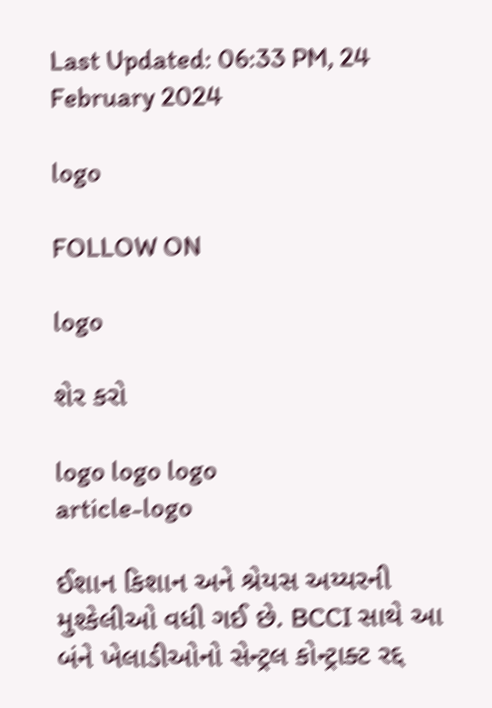Last Updated: 06:33 PM, 24 February 2024

logo

FOLLOW ON

logo

શેર કરો

logo logo logo
article-logo

ઈશાન કિશાન અને શ્રેયસ અય્યરની મુશ્કેલીઓ વધી ગઈ છે. BCCI સાથે આ બંને ખેલાડીઓનો સેન્ટ્રલ કોન્ટ્રાક્ટ રદ્દ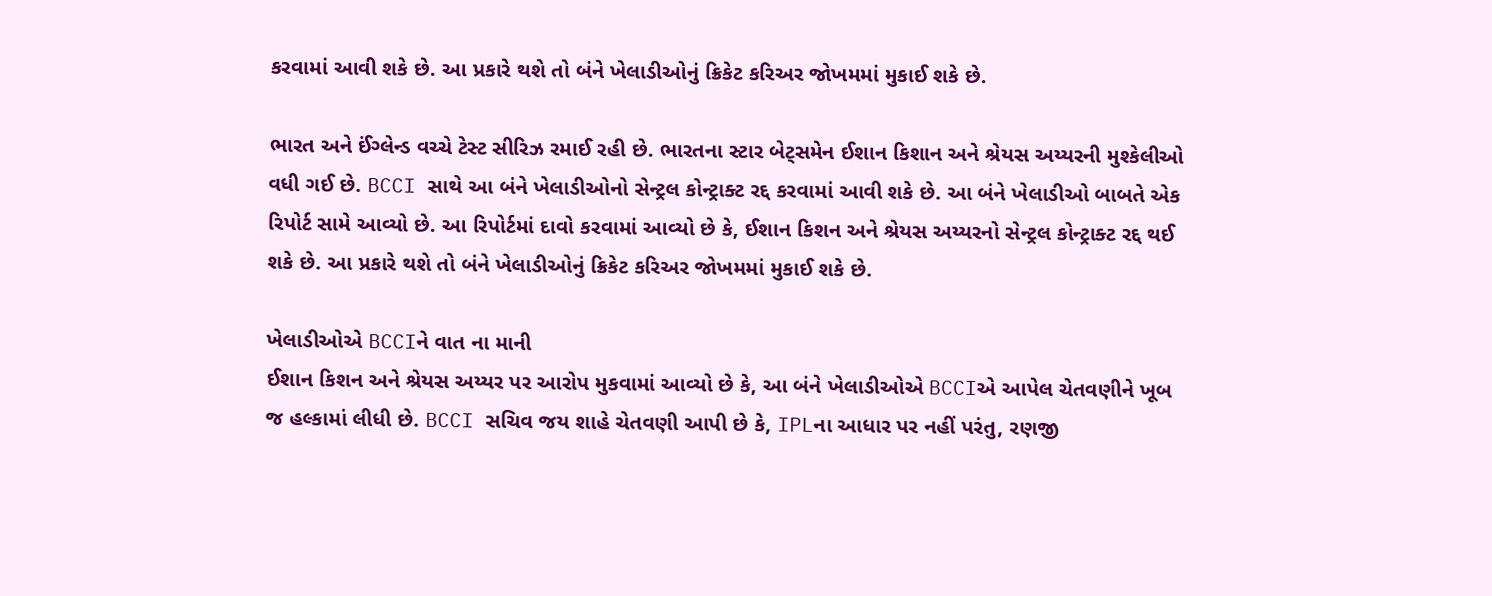કરવામાં આવી શકે છે. આ પ્રકારે થશે તો બંને ખેલાડીઓનું ક્રિકેટ કરિઅર જોખમમાં મુકાઈ શકે છે.

ભારત અને ઈંગ્લેન્ડ વચ્ચે ટેસ્ટ સીરિઝ રમાઈ રહી છે. ભારતના સ્ટાર બેટ્સમેન ઈશાન કિશાન અને શ્રેયસ અય્યરની મુશ્કેલીઓ વધી ગઈ છે. BCCI સાથે આ બંને ખેલાડીઓનો સેન્ટ્રલ કોન્ટ્રાક્ટ રદ્દ કરવામાં આવી શકે છે. આ બંને ખેલાડીઓ બાબતે એક રિપોર્ટ સામે આવ્યો છે. આ રિપોર્ટમાં દાવો કરવામાં આવ્યો છે કે, ઈશાન કિશન અને શ્રેયસ અય્યરનો સેન્ટ્રલ કોન્ટ્રાક્ટ રદ્દ થઈ શકે છે. આ પ્રકારે થશે તો બંને ખેલાડીઓનું ક્રિકેટ કરિઅર જોખમમાં મુકાઈ શકે છે.

ખેલાડીઓએ BCCIને વાત ના માની
ઈશાન કિશન અને શ્રેયસ અય્યર પર આરોપ મુકવામાં આવ્યો છે કે, આ બંને ખેલાડીઓએ BCCIએ આપેલ ચેતવણીને ખૂબ જ હલ્કામાં લીધી છે. BCCI સચિવ જય શાહે ચેતવણી આપી છે કે, IPLના આધાર પર નહીં પરંતુ, રણજી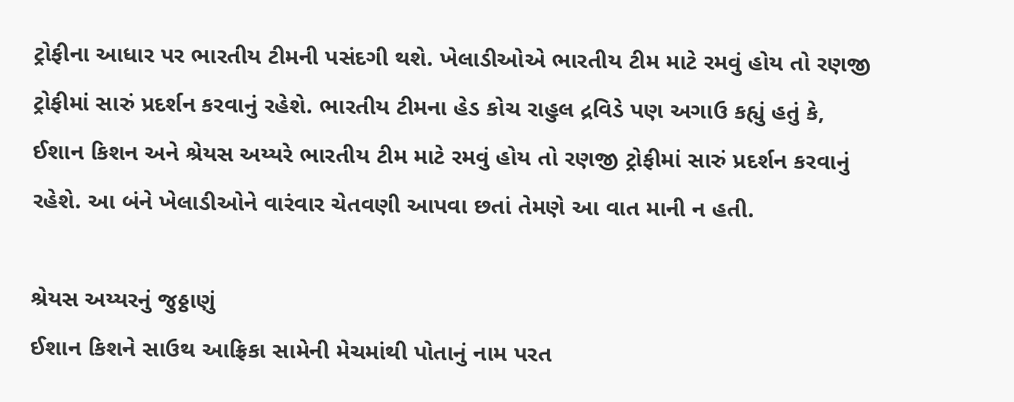ટ્રોફીના આધાર પર ભારતીય ટીમની પસંદગી થશે. ખેલાડીઓએ ભારતીય ટીમ માટે રમવું હોય તો રણજી ટ્રોફીમાં સારું પ્રદર્શન કરવાનું રહેશે. ભારતીય ટીમના હેડ કોચ રાહુલ દ્રવિડે પણ અગાઉ કહ્યું હતું કે, ઈશાન કિશન અને શ્રેયસ અય્યરે ભારતીય ટીમ માટે રમવું હોય તો રણજી ટ્રોફીમાં સારું પ્રદર્શન કરવાનું રહેશે. આ બંને ખેલાડીઓને વારંવાર ચેતવણી આપવા છતાં તેમણે આ વાત માની ન હતી.

શ્રેયસ અય્યરનું જુઠ્ઠાણું
ઈશાન કિશને સાઉથ આફ્રિકા સામેની મેચમાંથી પોતાનું નામ પરત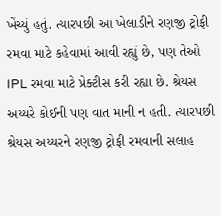ખેંચ્યું હતું. ત્યારપછી આ ખેલાડીને રણજી ટ્રોફી રમવા માટે કહેવામાં આવી રહ્યું છે, પણ તેઓ IPL રમવા માટે પ્રેક્ટીસ કરી રહ્યા છે. શ્રેયસ અય્યરે કોઈની પણ વાત માની ન હતી. ત્યારપછી શ્રેયસ અય્યરને રણજી ટ્રોફી રમવાની સલાહ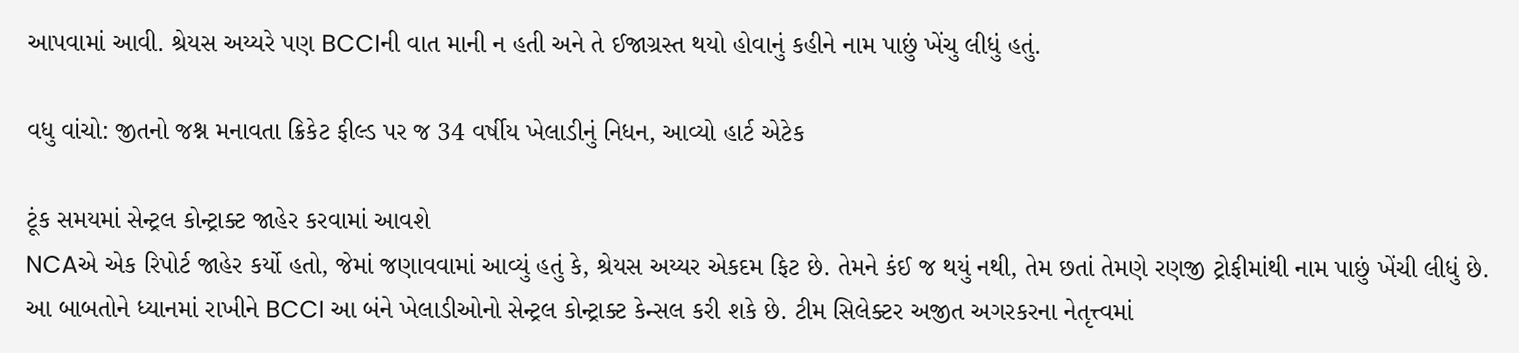આપવામાં આવી. શ્રેયસ અય્યરે પણ BCCIની વાત માની ન હતી અને તે ઈજાગ્રસ્ત થયો હોવાનું કહીને નામ પાછું ખેંચુ લીધું હતું.

વધુ વાંચો: જીતનો જશ્ન મનાવતા ક્રિકેટ ફીલ્ડ પર જ 34 વર્ષીય ખેલાડીનું નિધન, આવ્યો હાર્ટ એટેક

ટૂંક સમયમાં સેન્ટ્રલ કોન્ટ્રાક્ટ જાહેર કરવામાં આવશે
NCAએ એક રિપોર્ટ જાહેર કર્યો હતો, જેમાં જણાવવામાં આવ્યું હતું કે, શ્રેયસ અય્યર એકદમ ફિટ છે. તેમને કંઈ જ થયું નથી, તેમ છતાં તેમણે રણજી ટ્રોફીમાંથી નામ પાછું ખેંચી લીધું છે. આ બાબતોને ધ્યાનમાં રાખીને BCCI આ બંને ખેલાડીઓનો સેન્ટ્રલ કોન્ટ્રાક્ટ કેન્સલ કરી શકે છે. ટીમ સિલેક્ટર અજીત અગરકરના નેતૃત્ત્વમાં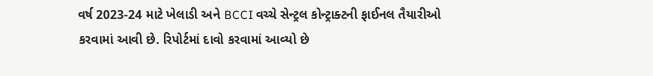વર્ષ 2023-24 માટે ખેલાડી અને BCCI વચ્ચે સેન્ટ્રલ કોન્ટ્રાક્ટની ફાઈનલ તૈયારીઓ કરવામાં આવી છે. રિપોર્ટમાં દાવો કરવામાં આવ્યો છે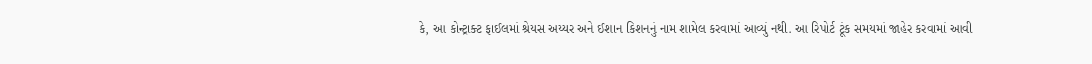કે, આ કોન્ટ્રાક્ટ ફાઈલમાં શ્રેયસ અય્યર અને ઈશાન કિશનનું નામ શામેલ કરવામાં આવ્યું નથી. આ રિપોર્ટ ટૂંક સમયમાં જાહેર કરવામાં આવી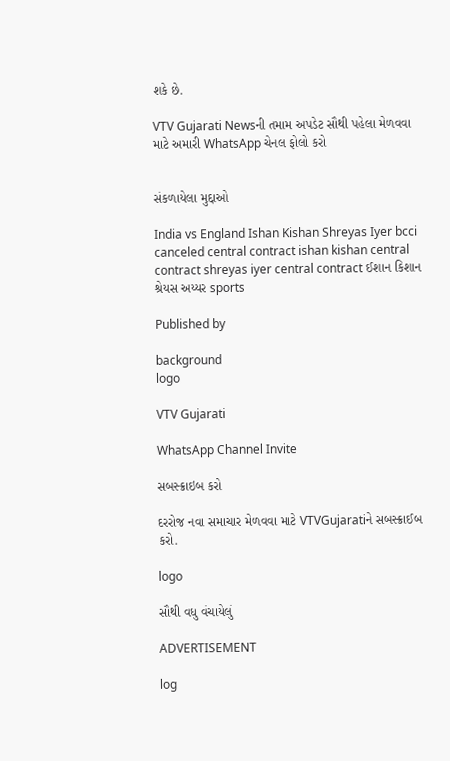શકે છે.

VTV Gujarati Newsની તમામ અપડેટ સૌથી પહેલા મેળવવા માટે અમારી WhatsApp ચેનલ ફોલો કરો


સંકળાયેલા મુદ્દાઓ

India vs England Ishan Kishan Shreyas Iyer bcci canceled central contract ishan kishan central contract shreyas iyer central contract ઈશાન કિશાન શ્રેયસ અય્યર sports

Published by

background
logo

VTV Gujarati

WhatsApp Channel Invite

સબસ્ક્રાઇબ કરો

દરરોજ નવા સમાચાર મેળવવા માટે VTVGujaratiને સબસ્ક્રાઈબ કરો.

logo

સૌથી વધુ વંચાયેલું

ADVERTISEMENT

log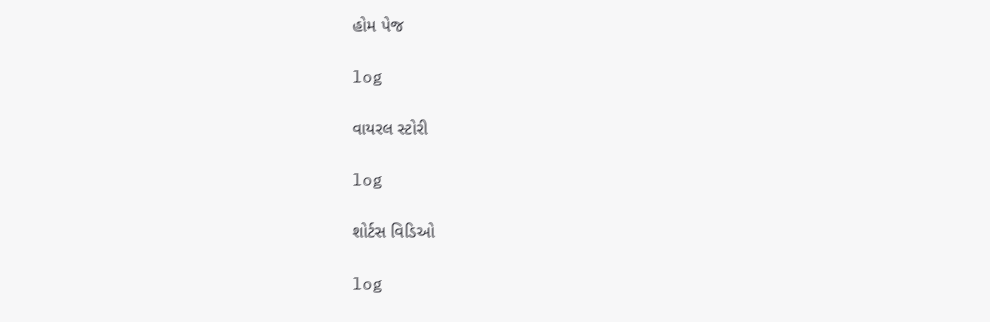હોમ પેજ

log

વાયરલ સ્ટોરી

log

શોર્ટસ વિડિઓ

log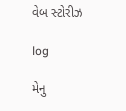વેબ સ્ટોરીઝ

log

મેનુ